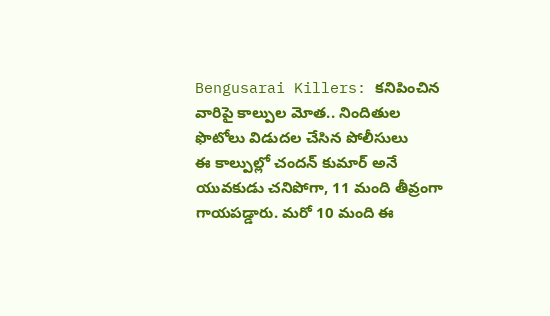Bengusarai Killers: కనిపించిన వారిపై కాల్పుల మోత.. నిందితుల ఫొటోలు విడుదల చేసిన పోలీసులు
ఈ కాల్పుల్లో చందన్ కుమార్ అనే యువకుడు చనిపోగా, 11 మంది తీవ్రంగా గాయపడ్డారు. మరో 10 మంది ఈ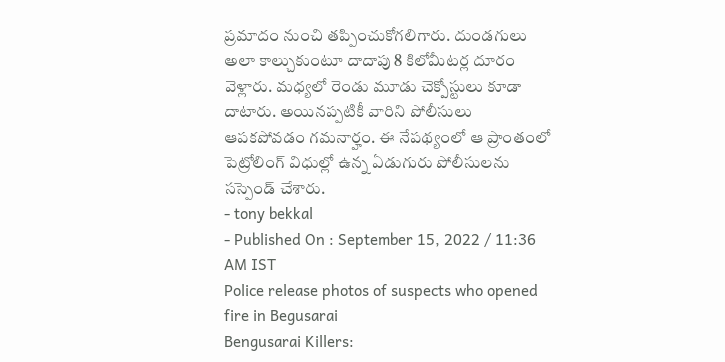ప్రమాదం నుంచి తప్పించుకోగలిగారు. దుండగులు అలా కాల్చుకుంటూ దాదాపు 8 కిలోమీటర్ల దూరం వెళ్లారు. మధ్యలో రెండు మూడు చెక్పోస్టులు కూడా దాటారు. అయినప్పటికీ వారిని పోలీసులు ఆపకపోవడం గమనార్హం. ఈ నేపథ్యంలో ఆ ప్రాంతంలో పెట్రోలింగ్ విధుల్లో ఉన్న ఏడుగురు పోలీసులను సస్పెండ్ చేశారు.
- tony bekkal
- Published On : September 15, 2022 / 11:36 AM IST
Police release photos of suspects who opened fire in Begusarai
Bengusarai Killers: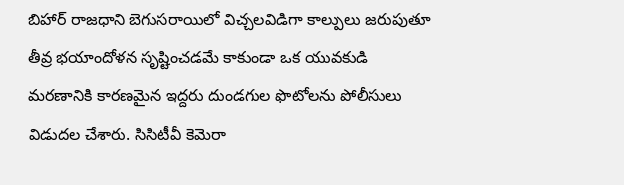బిహార్ రాజధాని బెగుసరాయిలో విచ్చలవిడిగా కాల్పులు జరుపుతూ తీవ్ర భయాందోళన సృష్టించడమే కాకుండా ఒక యువకుడి మరణానికి కారణమైన ఇద్దరు దుండగుల ఫొటోలను పోలీసులు విడుదల చేశారు. సిసిటీవీ కెమెరా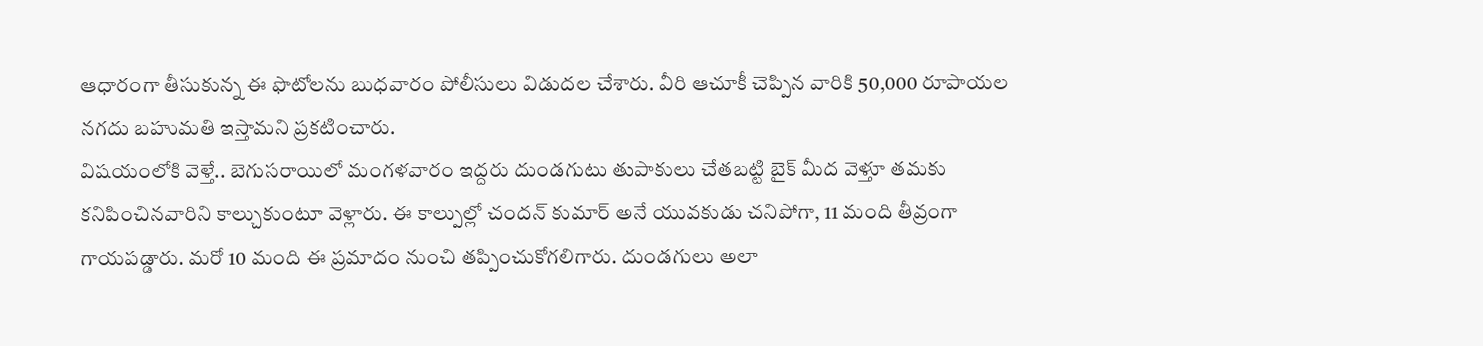ఆధారంగా తీసుకున్న ఈ ఫొటోలను బుధవారం పోలీసులు విడుదల చేశారు. వీరి ఆచూకీ చెప్పిన వారికి 50,000 రూపాయల నగదు బహుమతి ఇస్తామని ప్రకటించారు.
విషయంలోకి వెళ్తే.. బెగుసరాయిలో మంగళవారం ఇద్దరు దుండగుటు తుపాకులు చేతబట్టి బైక్ మీద వెళ్తూ తమకు కనిపించినవారిని కాల్చుకుంటూ వెళ్లారు. ఈ కాల్పుల్లో చందన్ కుమార్ అనే యువకుడు చనిపోగా, 11 మంది తీవ్రంగా గాయపడ్డారు. మరో 10 మంది ఈ ప్రమాదం నుంచి తప్పించుకోగలిగారు. దుండగులు అలా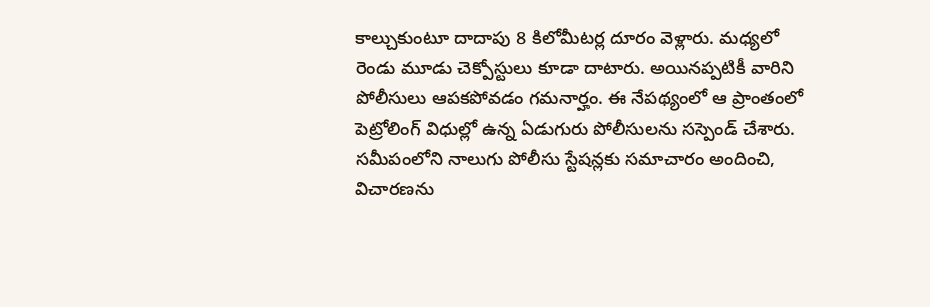కాల్చుకుంటూ దాదాపు 8 కిలోమీటర్ల దూరం వెళ్లారు. మధ్యలో రెండు మూడు చెక్పోస్టులు కూడా దాటారు. అయినప్పటికీ వారిని పోలీసులు ఆపకపోవడం గమనార్హం. ఈ నేపథ్యంలో ఆ ప్రాంతంలో పెట్రోలింగ్ విధుల్లో ఉన్న ఏడుగురు పోలీసులను సస్పెండ్ చేశారు.
సమీపంలోని నాలుగు పోలీసు స్టేషన్లకు సమాచారం అందించి, విచారణను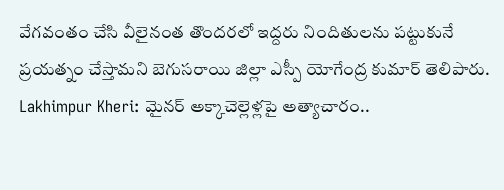వేగవంతం చేసి వీలైనంత తొందరలో ఇద్దరు నిందితులను పట్టుకునే ప్రయత్నం చేస్తామని బెగుసరాయి జిల్లా ఎస్పీ యోగేంద్ర కుమార్ తెలిపారు.
Lakhimpur Kheri: మైనర్ అక్కాచెల్లెళ్లపై అత్యాచారం..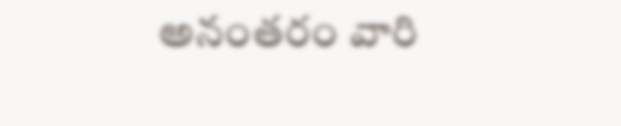అనంతరం వారి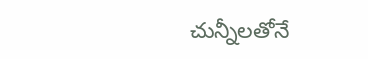చున్నీలతోనే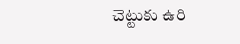చెట్టుకు ఉరి